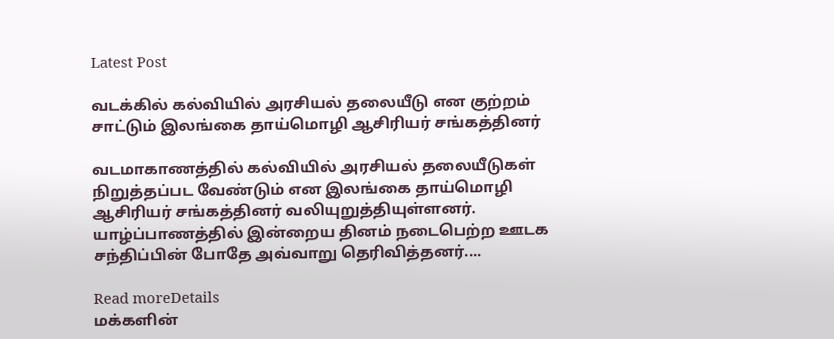Latest Post

வடக்கில் கல்வியில் அரசியல் தலையீடு என குற்றம் சாட்டும் இலங்கை தாய்மொழி ஆசிரியர் சங்கத்தினர்

வடமாகாணத்தில் கல்வியில் அரசியல் தலையீடுகள் நிறுத்தப்பட வேண்டும் என இலங்கை தாய்மொழி ஆசிரியர் சங்கத்தினர் வலியுறுத்தியுள்ளனர். யாழ்ப்பாணத்தில் இன்றைய தினம் நடைபெற்ற ஊடக சந்திப்பின் போதே அவ்வாறு தெரிவித்தனர்....

Read moreDetails
மக்களின்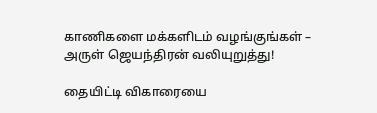காணிகளை மக்களிடம் வழங்குங்கள் – அருள் ஜெயந்திரன் வலியுறுத்து!

தையிட்டி விகாரையை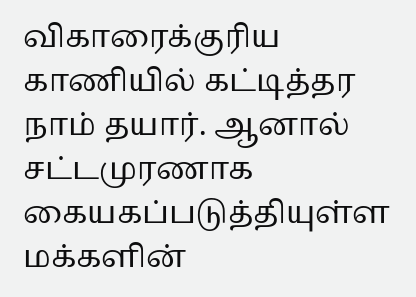விகாரைக்குரிய காணியில் கட்டித்தர நாம் தயார். ஆனால் சட்டமுரணாக கையகப்படுத்தியுள்ள மக்களின்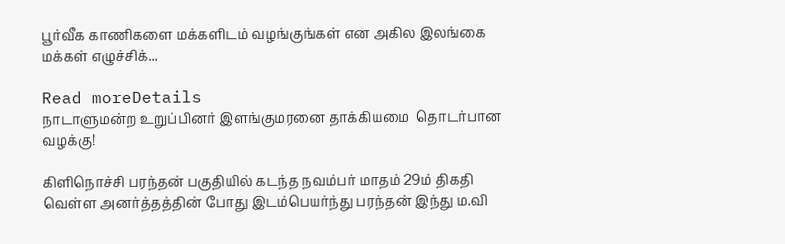பூர்வீக காணிகளை மக்களிடம் வழங்குங்கள் என அகில இலங்கை மக்கள் எழுச்சிக்...

Read moreDetails
நாடாளுமன்ற உறுப்பினர் இளங்குமரனை தாக்கியமை  தொடர்பான வழக்கு!

கிளிநொச்சி பரந்தன் பகுதியில் கடந்த நவம்பர் மாதம் 29ம் திகதி  வெள்ள அனர்த்தத்தின் போது இடம்பெயர்ந்து பரந்தன் இந்து ம.வி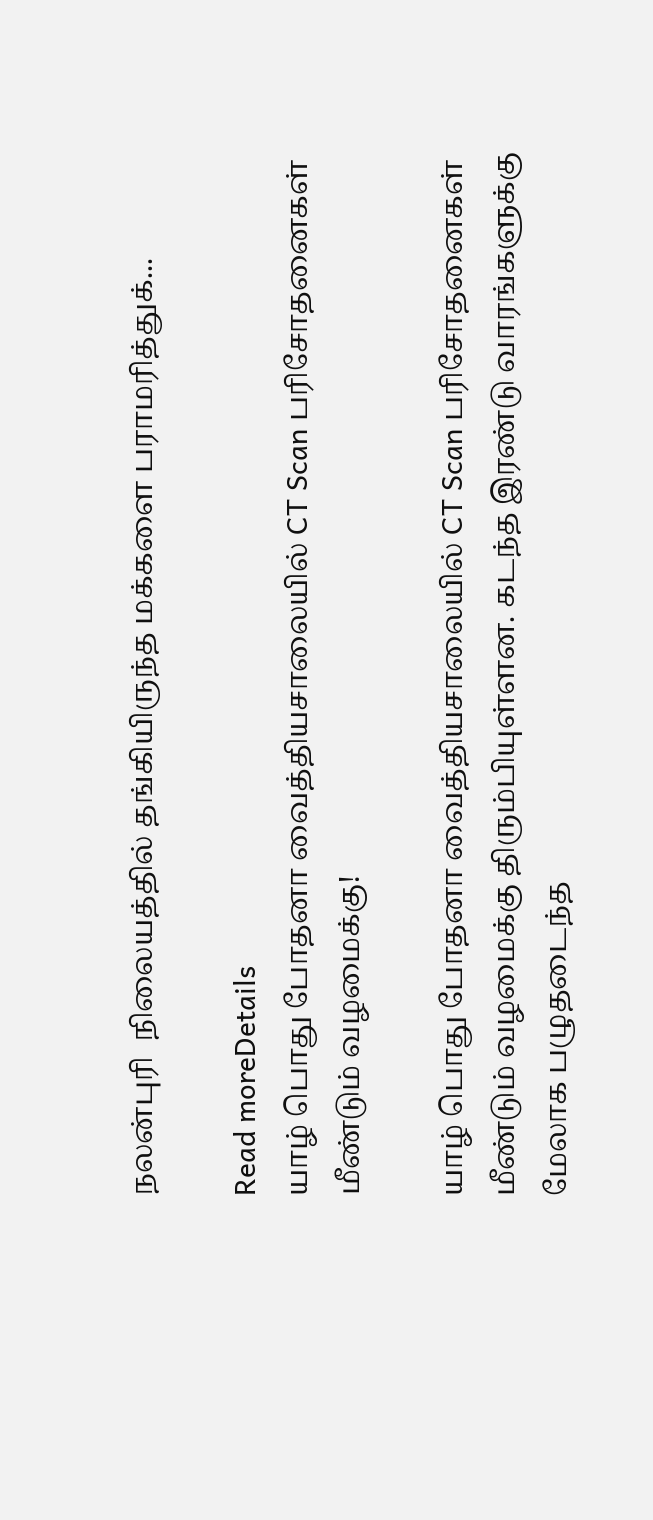நலன்புரி  நிலையத்தில் தங்கியிருந்த மக்களை பராமரித்துக்...

Read moreDetails
யாழ் பொது போதனா வைத்தியசாலையில் CT Scan பரிசோதனைகள் மீண்டும் வழமைக்கு!

யாழ் பொது போதனா வைத்தியசாலையில் CT Scan பரிசோதனைகள் மீண்டும் வழமைக்கு திரும்பியுள்ளன. கடந்த இரண்டு வாரங்களுக்கு மேலாக பழுதடைந்த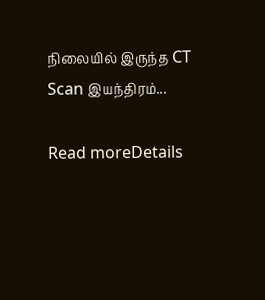நிலையில் இருந்த CT Scan இயந்திரம்...

Read moreDetails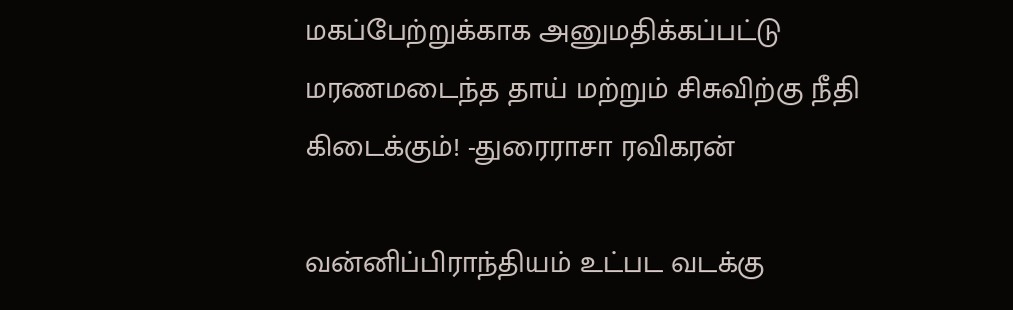மகப்பேற்றுக்காக அனுமதிக்கப்பட்டு மரணமடைந்த தாய் மற்றும் சிசுவிற்கு நீதி கிடைக்கும்! -துரைராசா ரவிகரன்

வன்னிப்பிராந்தியம் உட்பட வடக்கு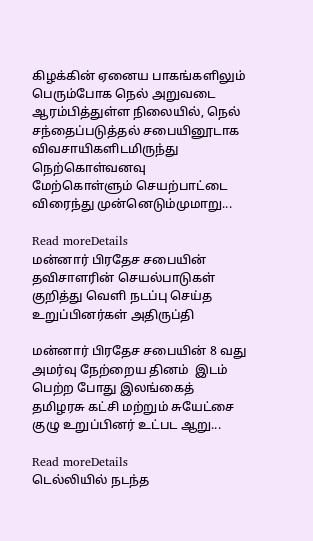கிழக்கின் ஏனைய பாகங்களிலும் பெரும்போக நெல் அறுவடை ஆரம்பித்துள்ள நிலையில், நெல் சந்தைப்படுத்தல் சபையினூடாக விவசாயிகளிடமிருந்து நெற்கொள்வனவு மேற்கொள்ளும் செயற்பாட்டை விரைந்து முன்னெடும்முமாறு...

Read moreDetails
மன்னார் பிரதேச சபையின் தவிசாளரின் செயல்பாடுகள் குறித்து வெளி நடப்பு செய்த உறுப்பினர்கள் அதிருப்தி

மன்னார் பிரதேச சபையின் 8 வது அமர்வு நேற்றைய தினம்  இடம் பெற்ற போது இலங்கைத் தமிழரசு கட்சி மற்றும் சுயேட்சை குழு உறுப்பினர் உட்பட ஆறு...

Read moreDetails
டெல்லியில் நடந்த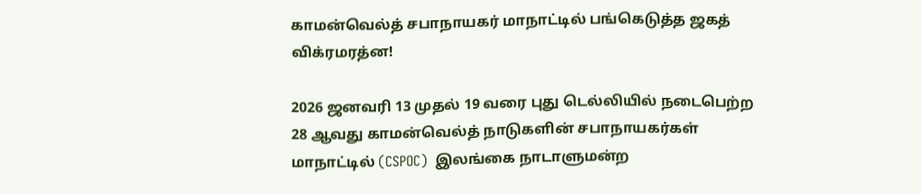காமன்வெல்த் சபாநாயகர் மாநாட்டில் பங்கெடுத்த ஜகத் விக்ரமரத்ன!

2026 ஜனவரி 13 முதல் 19 வரை புது டெல்லியில் நடைபெற்ற 28 ஆவது காமன்வெல்த் நாடுகளின் சபாநாயகர்கள் மாநாட்டில் (CSPOC)  இலங்கை நாடாளுமன்ற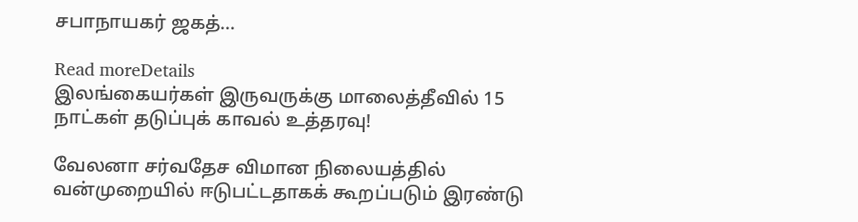சபாநாயகர் ஜகத்...

Read moreDetails
இலங்கையர்கள் இருவருக்கு மாலைத்தீவில் 15 நாட்கள் தடுப்புக் காவல் உத்தரவு!

வேலனா சர்வதேச விமான நிலையத்தில் வன்முறையில் ஈடுபட்டதாகக் கூறப்படும் இரண்டு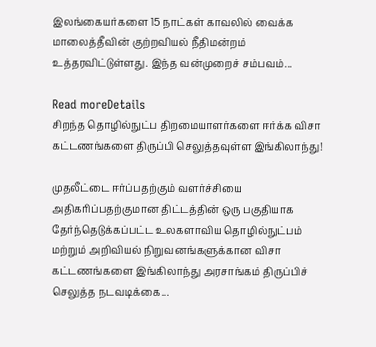இலங்கையர்களை 15 நாட்கள் காவலில் வைக்க மாலைத்தீவின் குற்றவியல் நீதிமன்றம் உத்தரவிட்டுள்ளது. இந்த வன்முறைச் சம்பவம்...

Read moreDetails
சிறந்த தொழில்நுட்ப திறமையாளர்களை ஈர்க்க விசா கட்டணங்களை திருப்பி செலுத்தவுள்ள இங்கிலாந்து!

முதலீட்டை ஈர்ப்பதற்கும் வளர்ச்சியை அதிகரிப்பதற்குமான திட்டத்தின் ஒரு பகுதியாக தேர்ந்தெடுக்கப்பட்ட உலகளாவிய தொழில்நுட்பம் மற்றும் அறிவியல் நிறுவனங்களுக்கான விசா கட்டணங்களை இங்கிலாந்து அரசாங்கம் திருப்பிச் செலுத்த நடவடிக்கை...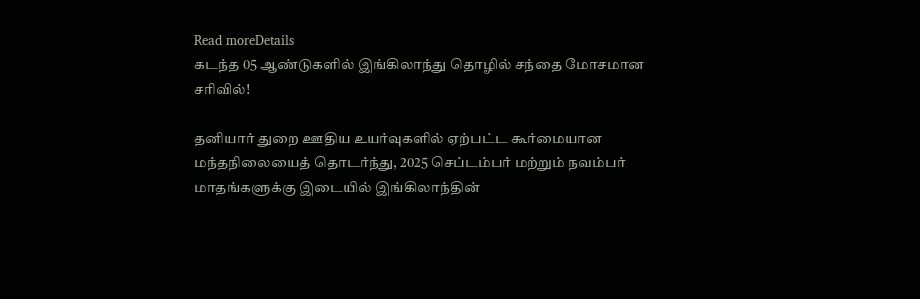Read moreDetails
கடந்த 05 ஆண்டுகளில் இங்கிலாந்து தொழில் சந்தை மோசமான சரிவில்!

தனியார் துறை ஊதிய உயர்வுகளில் ஏற்பட்ட கூர்மையான மந்தநிலையைத் தொடர்ந்து, 2025 செப்டம்பர் மற்றும் நவம்பர் மாதங்களுக்கு இடையில் இங்கிலாந்தின்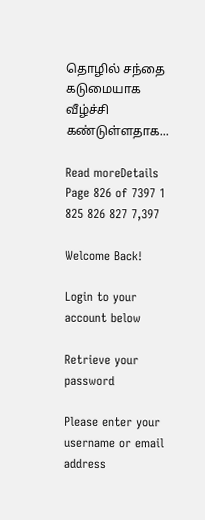தொழில் சந்தை கடுமையாக வீழ்ச்சி கண்டுள்ளதாக...

Read moreDetails
Page 826 of 7397 1 825 826 827 7,397

Welcome Back!

Login to your account below

Retrieve your password

Please enter your username or email address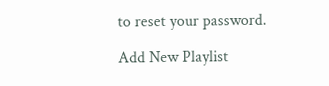to reset your password.

Add New Playlist